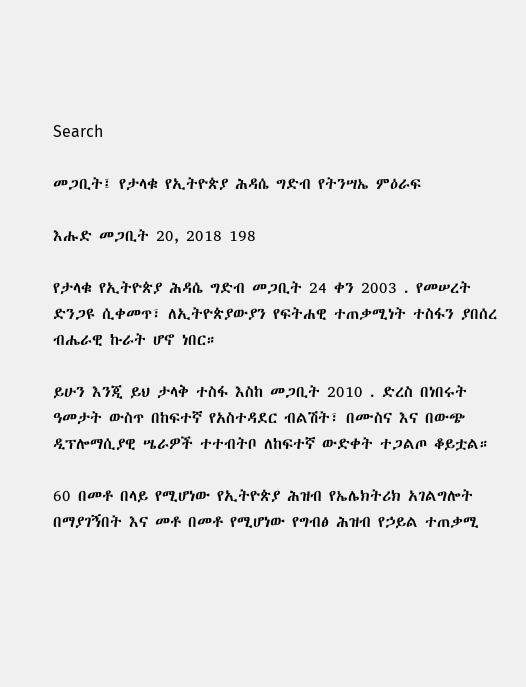Search

መጋቢት፤ የታላቁ የኢትዮጵያ ሕዳሴ ግድብ የትንሣኤ ምዕራፍ

እሑድ መጋቢት 20, 2018 198

የታላቁ የኢትዮጵያ ሕዳሴ ግድብ መጋቢት 24 ቀን 2003 . የመሠረት ድንጋዩ ሲቀመጥ፣ ለኢትዮጵያውያን የፍትሐዊ ተጠቃሚነት ተስፋን ያበሰረ ብሔራዊ ኩራት ሆኖ ነበር።

ይሁን እንጂ ይህ ታላቅ ተስፋ እስከ መጋቢት 2010 . ድረስ በነበሩት ዓመታት ውስጥ በከፍተኛ የአስተዳደር ብልሽት፣ በሙስና እና በውጭ ዲፕሎማሲያዊ ሤራዎች ተተብትቦ ለከፍተኛ ውድቀት ተጋልጦ ቆይቷል።

60 በመቶ በላይ የሚሆነው የኢትዮጵያ ሕዝብ የኤሌክትሪክ አገልግሎት በማያገኝበት እና መቶ በመቶ የሚሆነው የግብፅ ሕዝብ የኃይል ተጠቃሚ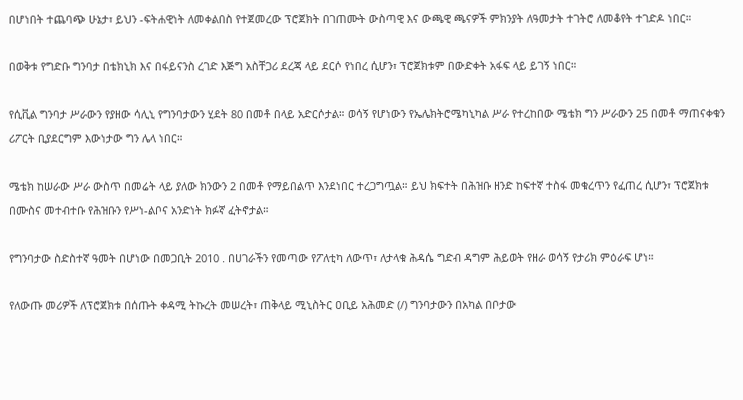በሆነበት ተጨባጭ ሁኔታ፣ ይህን -ፍትሐዊነት ለመቀልበስ የተጀመረው ፕሮጀክት በገጠሙት ውስጣዊ እና ውጫዊ ጫናዎች ምክንያት ለዓመታት ተገትሮ ለመቆየት ተገድዶ ነበር።

በወቅቱ የግድቡ ግንባታ በቴክኒክ እና በፋይናንስ ረገድ እጅግ አስቸጋሪ ደረጃ ላይ ደርሶ የነበረ ሲሆን፣ ፕሮጀክቱም በውድቀት አፋፍ ላይ ይገኝ ነበር።

የሲቪል ግንባታ ሥራውን የያዘው ሳሊኒ የግንባታውን ሂደት 80 በመቶ በላይ አድርሶታል። ወሳኝ የሆነውን የኤሌክትሮሜካኒካል ሥራ የተረከበው ሜቴክ ግን ሥራውን 25 በመቶ ማጠናቀቁን ሪፖርት ቢያደርግም እውነታው ግን ሌላ ነበር።

ሜቴክ ከሠራው ሥራ ውስጥ በመሬት ላይ ያለው ክንውን 2 በመቶ የማይበልጥ እንደነበር ተረጋግጧል። ይህ ክፍተት በሕዝቡ ዘንድ ከፍተኛ ተስፋ መቁረጥን የፈጠረ ሲሆን፣ ፕሮጀክቱ በሙስና መተብተቡ የሕዝቡን የሥነ-ልቦና አንድነት ክፉኛ ፈትኖታል።

የግንባታው ስድስተኛ ዓመት በሆነው በመጋቢት 2010 . በሀገራችን የመጣው የፖለቲካ ለውጥ፣ ለታላቁ ሕዳሴ ግድብ ዳግም ሕይወት የዘራ ወሳኝ የታሪክ ምዕራፍ ሆነ።

የለውጡ መሪዎች ለፕሮጀክቱ በሰጡት ቀዳሚ ትኩረት መሠረት፣ ጠቅላይ ሚኒስትር ዐቢይ አሕመድ (/) ግንባታውን በአካል በቦታው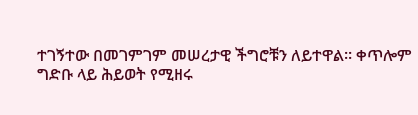ተገኝተው በመገምገም መሠረታዊ ችግሮቹን ለይተዋል። ቀጥሎም ግድቡ ላይ ሕይወት የሚዘሩ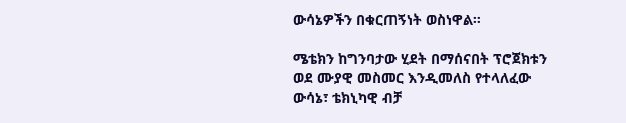ውሳኔዎችን በቁርጠኝነት ወስነዋል።

ሜቴክን ከግንባታው ሂደት በማሰናበት ፕሮጀክቱን ወደ ሙያዊ መስመር እንዲመለስ የተላለፈው ውሳኔ፣ ቴክኒካዊ ብቻ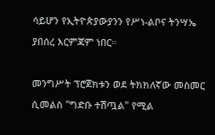ሳይሆን የኢትዮጵያውያንን የሥነ-ልቦና ትንሣኤ ያበሰረ እርምጃም ነበር።

መንግሥት ፕሮጀክቱን ወደ ትክክለኛው መስመር ሲመልስ "ግድቡ ተሽጧል" የሚል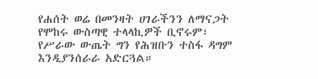የሐሰት ወሬ በመንዛት ሀገራችንን ለማናጋት የሞከሩ ውስጣዊ ተላላኪዎች ቢኖሩም፣ የሥራው ውጤት ግን የሕዝቡን ተስፋ ዳግም እንዲያንሰራራ አድርጓል።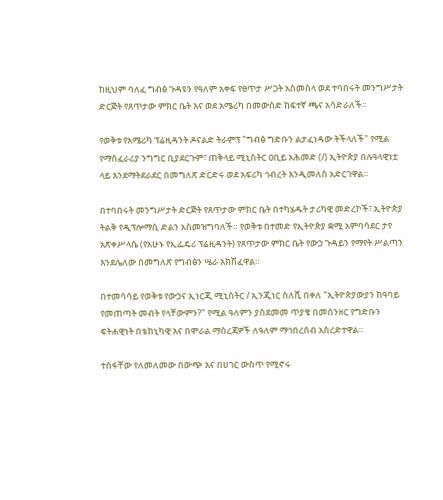ከዚህም ባለፈ ግብፅ ጉዳዩን የዓለም አቀፍ የፀጥታ ሥጋት አስመስላ ወደ ተባበሩት መንግሥታት ድርጅት የጸጥታው ምክር ቤት እና ወደ አሜሪካ በመውሰድ ከፍተኛ ጫና አሳድራለች።

የወቅቱ የአሜሪካ ፕሬዚዳንት ዶናልድ ትራምፕ "ግብፅ ግድቡን ልታፈነዳው ትችላለች" የሚል የማስፈራሪያ ንግግር ቢያደርጉም፣ ጠቅላይ ሚኒስትር ዐቢይ አሕመድ (/) ኢትዮጵያ በሉዓላዊነቷ ላይ እንደማትደራደር በመግለጽ ድርድሩ ወደ አፍሪካ ኅብረት እንዲመለስ አድርገዋል።

በተባበሩት መንግሥታት ድርጅት የጸጥታው ምክር ቤት በተካሄዱት ታሪካዊ መድረኮች፣ ኢትዮጵያ ትልቅ የዲፕሎማሲ ድልን አስመዝግባለች። የወቅቱ በተመድ የኢትዮጵያ ቋሚ አምባሳደር ታየ አጽቀሥላሴ (የአሁኑ የኢፌዴሪ ፕሬዚዳንት) የጸጥታው ምክር ቤት የውኃ ጉዳይን የማየት ሥልጣን እንደሌለው በመግለጽ የግብፅን ሤራ አክሽፈዋል።

በተመሳሳይ የወቅቱ የውኃና ኢነርጂ ሚኒስትር / ኢንጂነር ስለሺ በቀለ "ኢትዮጵያውያን ከዓባይ የመጠጣት መብት የላቸውምን?" የሚል ዓለምን ያስደመመ ጥያቄ በመሰንዘር የግድቡን ፍትሐዊነት በቴክኒካዊ እና በሞራል ማስረጃዎች ለዓለም ማኅበረሰብ አስረድተዋል።

ተስፋቸው የለመለመው በውጭ እና በሀገር ውስጥ የሚኖሩ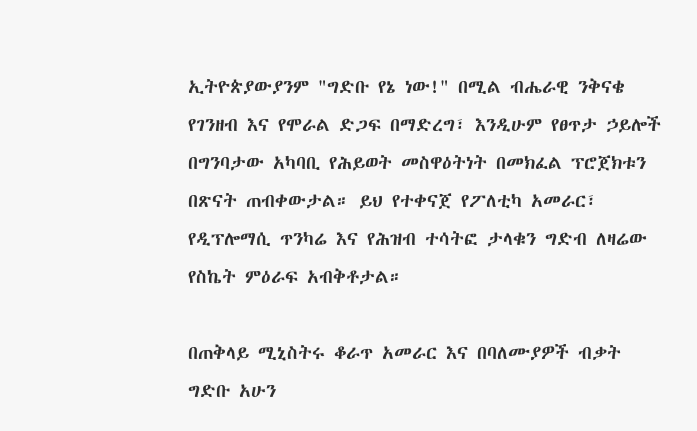ኢትዮጵያውያንም "ግድቡ የኔ ነው!" በሚል ብሔራዊ ንቅናቄ የገንዘብ እና የሞራል ድጋፍ በማድረግ፣ እንዲሁም የፀጥታ ኃይሎች በግንባታው አካባቢ የሕይወት መስዋዕትነት በመክፈል ፕሮጀክቱን በጽናት ጠብቀውታል። ይህ የተቀናጀ የፖለቲካ አመራር፣ የዲፕሎማሲ ጥንካሬ እና የሕዝብ ተሳትፎ ታላቁን ግድብ ለዛሬው የስኬት ምዕራፍ አብቅቶታል።

በጠቅላይ ሚኒስትሩ ቆራጥ አመራር እና በባለሙያዎች ብቃት ግድቡ አሁን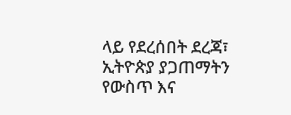ላይ የደረሰበት ደረጃ፣ ኢትዮጵያ ያጋጠማትን የውስጥ እና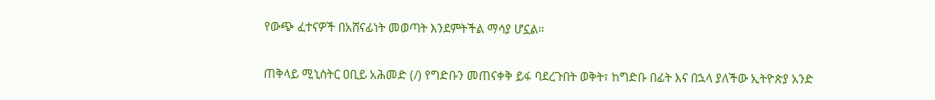የውጭ ፈተናዎች በአሸናፊነት መወጣት እንደምትችል ማሳያ ሆኗል።

ጠቅላይ ሚኒስትር ዐቢይ አሕመድ (/) የግድቡን መጠናቀቅ ይፋ ባደረጉበት ወቅት፣ ከግድቡ በፊት እና በኋላ ያለችው ኢትዮጵያ አንድ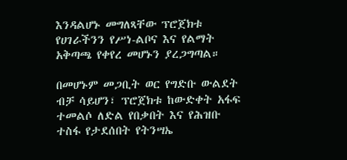እንዳልሆኑ መግለጻቸው ፕሮጀክቱ የሀገራችንን የሥነ-ልቦና እና የልማት አቅጣጫ የቀየረ መሆኑን ያረጋግጣል።

በመሆኑም መጋቢት ወር የግድቡ ውልደት ብቻ ሳይሆን፣ ፕሮጀክቱ ከውድቀት አፋፍ ተመልሶ ለድል የበቃበት እና የሕዝቡ ተስፋ የታደሰበት የትንሣኤ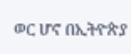ወር ሆኖ በኢትዮጵያ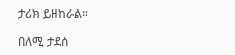ታሪክ ይዘከራል።

በለሚ ታደሰ